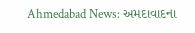Ahmedabad News: અમદાવાદના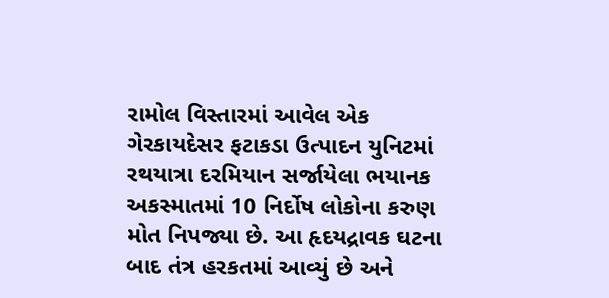રામોલ વિસ્તારમાં આવેલ એક ગેરકાયદેસર ફટાકડા ઉત્પાદન યુનિટમાં રથયાત્રા દરમિયાન સર્જાયેલા ભયાનક અકસ્માતમાં 10 નિર્દોષ લોકોના કરુણ મોત નિપજ્યા છે. આ હૃદયદ્રાવક ઘટના બાદ તંત્ર હરકતમાં આવ્યું છે અને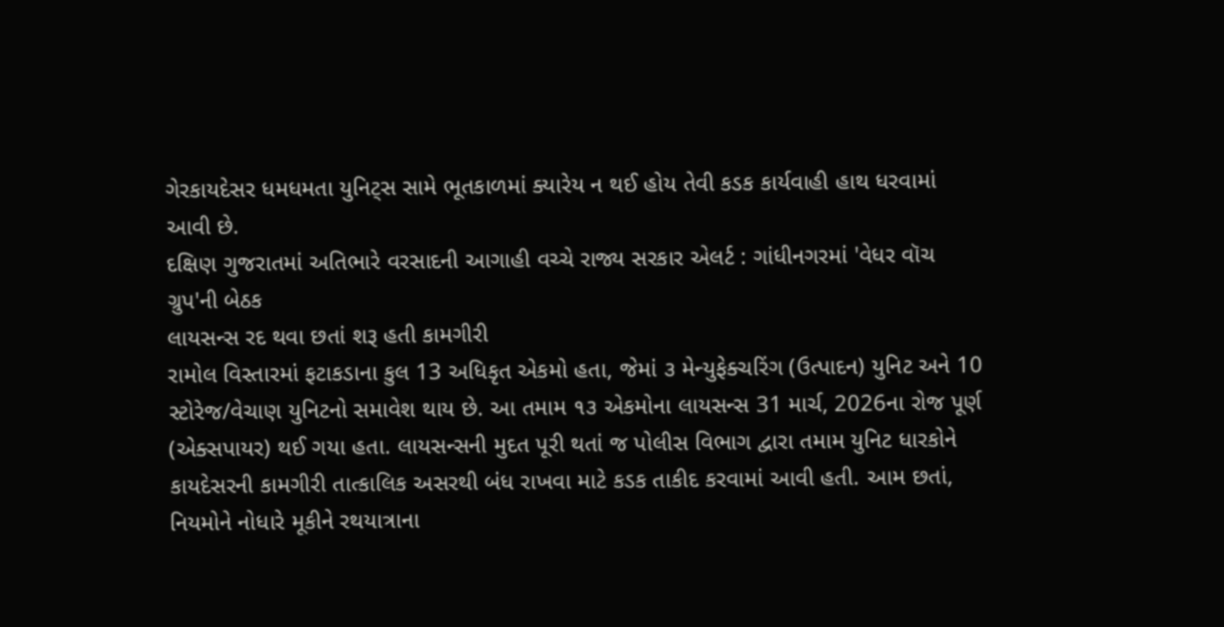ગેરકાયદેસર ધમધમતા યુનિટ્સ સામે ભૂતકાળમાં ક્યારેય ન થઈ હોય તેવી કડક કાર્યવાહી હાથ ધરવામાં આવી છે.
દક્ષિણ ગુજરાતમાં અતિભારે વરસાદની આગાહી વચ્ચે રાજ્ય સરકાર એલર્ટ : ગાંધીનગરમાં 'વેધર વૉચ ગ્રુપ'ની બેઠક
લાયસન્સ રદ થવા છતાં શરૂ હતી કામગીરી
રામોલ વિસ્તારમાં ફટાકડાના કુલ 13 અધિકૃત એકમો હતા, જેમાં ૩ મેન્યુફેક્ચરિંગ (ઉત્પાદન) યુનિટ અને 10 સ્ટોરેજ/વેચાણ યુનિટનો સમાવેશ થાય છે. આ તમામ ૧૩ એકમોના લાયસન્સ 31 માર્ચ, 2026ના રોજ પૂર્ણ (એક્સપાયર) થઈ ગયા હતા. લાયસન્સની મુદત પૂરી થતાં જ પોલીસ વિભાગ દ્વારા તમામ યુનિટ ધારકોને કાયદેસરની કામગીરી તાત્કાલિક અસરથી બંધ રાખવા માટે કડક તાકીદ કરવામાં આવી હતી. આમ છતાં, નિયમોને નોધારે મૂકીને રથયાત્રાના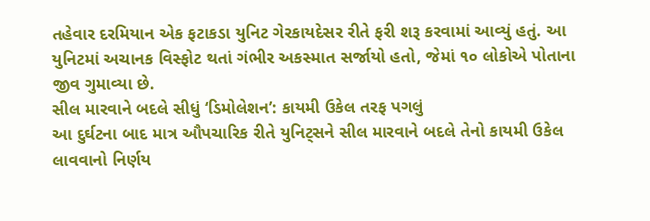તહેવાર દરમિયાન એક ફટાકડા યુનિટ ગેરકાયદેસર રીતે ફરી શરૂ કરવામાં આવ્યું હતું. આ યુનિટમાં અચાનક વિસ્ફોટ થતાં ગંભીર અકસ્માત સર્જાયો હતો, જેમાં ૧૦ લોકોએ પોતાના જીવ ગુમાવ્યા છે.
સીલ મારવાને બદલે સીધું ‘ડિમોલેશન’: કાયમી ઉકેલ તરફ પગલું
આ દુર્ઘટના બાદ માત્ર ઔપચારિક રીતે યુનિટ્સને સીલ મારવાને બદલે તેનો કાયમી ઉકેલ લાવવાનો નિર્ણય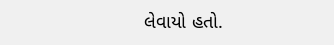લેવાયો હતો.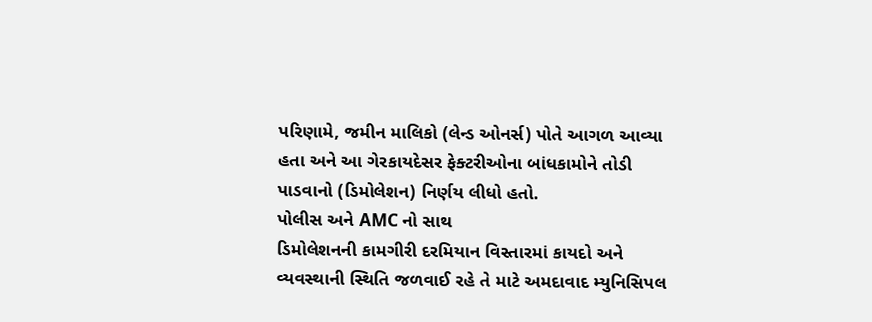પરિણામે, જમીન માલિકો (લેન્ડ ઓનર્સ) પોતે આગળ આવ્યા હતા અને આ ગેરકાયદેસર ફેક્ટરીઓના બાંધકામોને તોડી પાડવાનો (ડિમોલેશન) નિર્ણય લીધો હતો.
પોલીસ અને AMC નો સાથ
ડિમોલેશનની કામગીરી દરમિયાન વિસ્તારમાં કાયદો અને વ્યવસ્થાની સ્થિતિ જળવાઈ રહે તે માટે અમદાવાદ મ્યુનિસિપલ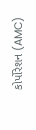કોર્પોરેશન (AMC)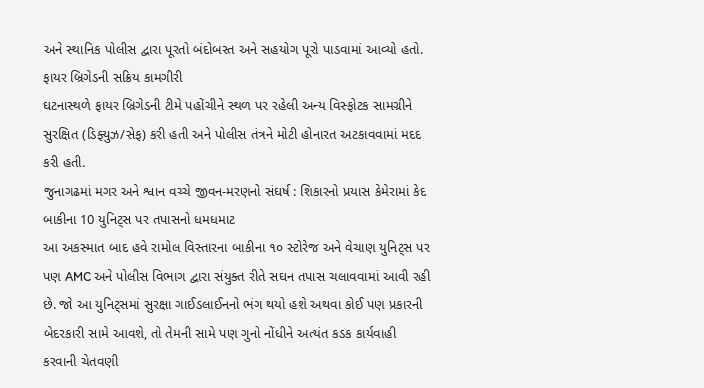અને સ્થાનિક પોલીસ દ્વારા પૂરતો બંદોબસ્ત અને સહયોગ પૂરો પાડવામાં આવ્યો હતો.
ફાયર બ્રિગેડની સક્રિય કામગીરી
ઘટનાસ્થળે ફાયર બ્રિગેડની ટીમે પહોંચીને સ્થળ પર રહેલી અન્ય વિસ્ફોટક સામગ્રીને સુરક્ષિત (ડિફ્યુઝ/સેફ) કરી હતી અને પોલીસ તંત્રને મોટી હોનારત અટકાવવામાં મદદ કરી હતી.
જુનાગઢમાં મગર અને શ્વાન વચ્ચે જીવન-મરણનો સંઘર્ષ : શિકારનો પ્રયાસ કેમેરામાં કેદ
બાકીના 10 યુનિટ્સ પર તપાસનો ધમધમાટ
આ અકસ્માત બાદ હવે રામોલ વિસ્તારના બાકીના ૧૦ સ્ટોરેજ અને વેચાણ યુનિટ્સ પર પણ AMC અને પોલીસ વિભાગ દ્વારા સંયુક્ત રીતે સઘન તપાસ ચલાવવામાં આવી રહી છે. જો આ યુનિટ્સમાં સુરક્ષા ગાઈડલાઈનનો ભંગ થયો હશે અથવા કોઈ પણ પ્રકારની બેદરકારી સામે આવશે, તો તેમની સામે પણ ગુનો નોંધીને અત્યંત કડક કાર્યવાહી કરવાની ચેતવણી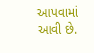આપવામાં આવી છે.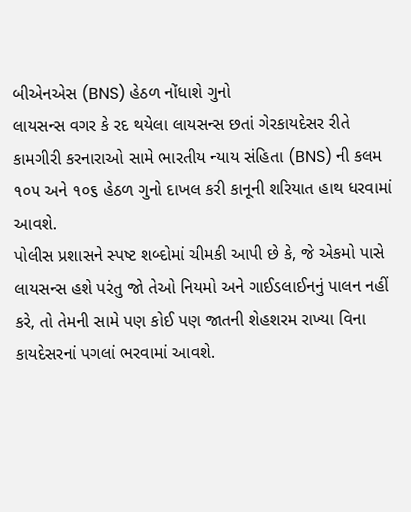બીએનએસ (BNS) હેઠળ નોંધાશે ગુનો
લાયસન્સ વગર કે રદ થયેલા લાયસન્સ છતાં ગેરકાયદેસર રીતે કામગીરી કરનારાઓ સામે ભારતીય ન્યાય સંહિતા (BNS) ની કલમ ૧૦૫ અને ૧૦૬ હેઠળ ગુનો દાખલ કરી કાનૂની શરિયાત હાથ ધરવામાં આવશે.
પોલીસ પ્રશાસને સ્પષ્ટ શબ્દોમાં ચીમકી આપી છે કે, જે એકમો પાસે લાયસન્સ હશે પરંતુ જો તેઓ નિયમો અને ગાઈડલાઈનનું પાલન નહીં કરે, તો તેમની સામે પણ કોઈ પણ જાતની શેહશરમ રાખ્યા વિના કાયદેસરનાં પગલાં ભરવામાં આવશે.